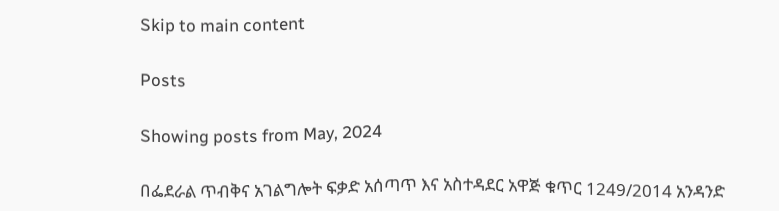Skip to main content

Posts

Showing posts from May, 2024

በፌደራል ጥብቅና አገልግሎት ፍቃድ አሰጣጥ እና አስተዳደር አዋጅ ቁጥር 1249/2014 አንዳንድ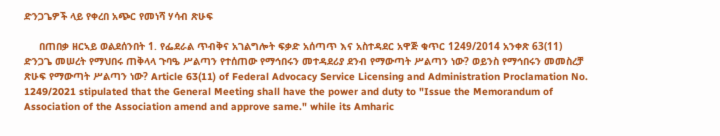ድንጋጌዎች ላይ የቀረበ አጭር የመነሻ ሃሳብ ጽሁፍ

     በጠበቃ ዘርኣይ ወልደሰንበት 1. የፌደራል ጥብቅና አገልግሎት ፍቃድ አሰጣጥ እና አስተዳደር አዋጅ ቁጥር 1249/2014 አንቀጽ 63(11) ድንጋጌ መሠረት የማህበሩ ጠቅላላ ጉባዔ ሥልጣን የተሰጠው የማኅበሩን መተዳደሪያ ደንብ የማውጣት ሥልጣን ነው? ወይንስ የማኅበሩን መመስረቻ ጽሁፍ የማውጣት ሥልጣን ነው? Article 63(11) of Federal Advocacy Service Licensing and Administration Proclamation No. 1249/2021 stipulated that the General Meeting shall have the power and duty to "Issue the Memorandum of Association of the Association amend and approve same." while its Amharic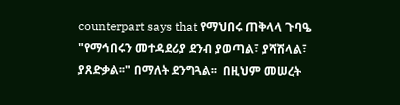counterpart says that የማህበሩ ጠቅላላ ጉባዔ "የማኅበሩን መተዳደሪያ ደንብ ያወጣል፣ ያሻሽላል፣ ያጸድቃል፡፡" በማለት ደንግጓል፡፡  በዚህም መሠረት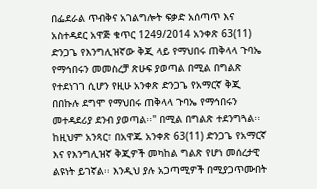በፌደራል ጥብቅና አገልግሎት ፍቃድ አሰጣጥ እና አስተዳደር አዋጅ ቁጥር 1249/2014 አንቀጽ 63(11) ድንጋጌ የእንግሊዝኛው ቅጂ ላይ የማህበሩ ጠቅላላ ጉባኤ የማኅበሩን መመስረቻ ጽሁፍ ያወጣል በሚል በግልጽ የተደነገገ ሲሆን የዚሁ አንቀጽ ድንጋጌ የአማርኛ ቅጂ በበኩሉ ደግሞ የማህበሩ ጠቅላላ ጉባኤ የማኅበሩን መተዳደሪያ ደንብ ያወጣል፡፡" በሚል በግልጽ ተደንግጓል፡፡ ከዚህም አንጻር፣ በአዋጁ አንቀጽ 63(11) ድንጋጌ የአማርኛ እና የእንግሊዝኛ ቅጂዎች መካከል ግልጽ የሆነ መሰረታዊ ልዩነት ይገኛል፡፡ እንዲህ ያሉ አጋጣሚዎች በሚያጋጥሙበት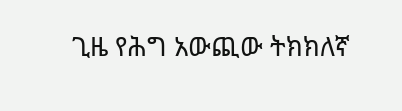ጊዜ የሕግ አውጪው ትክክለኛ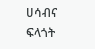ሀሳብና ፍላጎት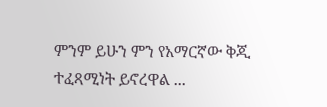ምንም ይሁን ምን የአማርኛው ቅጂ ተፈጻሚነት ይኖረዋል ...